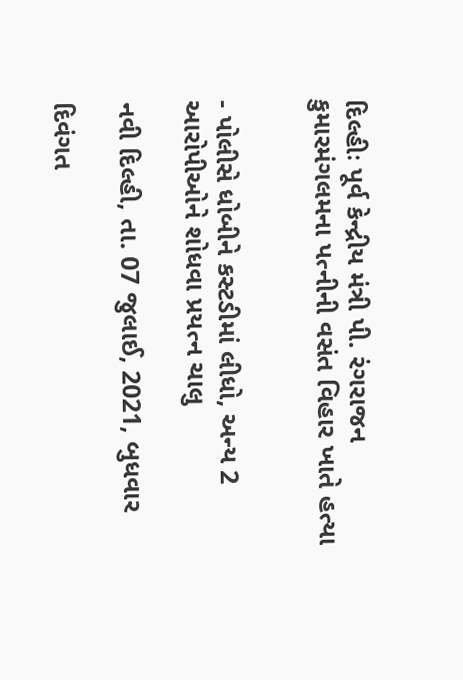દિલ્હીઃ પૂર્વ કેન્દ્રીય મંત્રી પી. રંગરાજન કુમારમંગલમના પત્નીની વસંત વિહાર ખાતે હત્યા


- પોલીસે ધોબીને કસ્ટડીમાં લીધો, અન્ય 2 આરોપીઓને શોધવા પ્રયત્ન ચાલુ

નવી દિલ્હી, તા. 07 જુલાઈ, 2021, બુધવાર

દિવંગત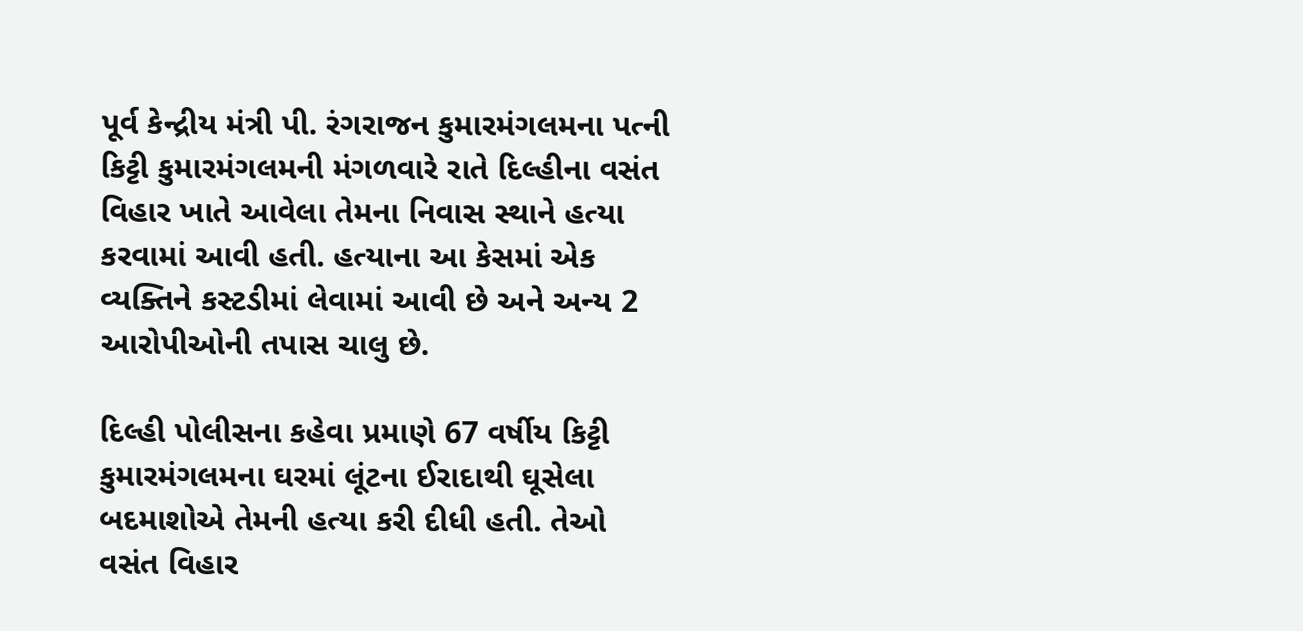પૂર્વ કેન્દ્રીય મંત્રી પી. રંગરાજન કુમારમંગલમના પત્ની કિટ્ટી કુમારમંગલમની મંગળવારે રાતે દિલ્હીના વસંત વિહાર ખાતે આવેલા તેમના નિવાસ સ્થાને હત્યા કરવામાં આવી હતી. હત્યાના આ કેસમાં એક વ્યક્તિને કસ્ટડીમાં લેવામાં આવી છે અને અન્ય 2 આરોપીઓની તપાસ ચાલુ છે.

દિલ્હી પોલીસના કહેવા પ્રમાણે 67 વર્ષીય કિટ્ટી કુમારમંગલમના ઘરમાં લૂંટના ઈરાદાથી ઘૂસેલા બદમાશોએ તેમની હત્યા કરી દીધી હતી. તેઓ વસંત વિહાર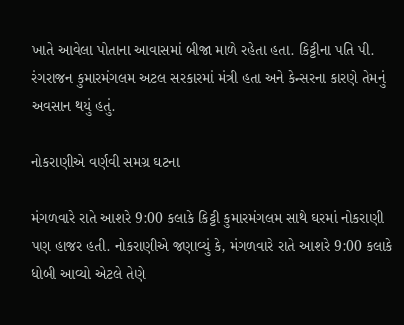ખાતે આવેલા પોતાના આવાસમાં બીજા માળે રહેતા હતા. કિટ્ટીના પતિ પી. રંગરાજન કુમારમંગલમ અટલ સરકારમાં મંત્રી હતા અને કેન્સરના કારણે તેમનું અવસાન થયું હતું.

નોકરાણીએ વર્ણવી સમગ્ર ઘટના

મંગળવારે રાતે આશરે 9:00 કલાકે કિટ્ટી કુમારમંગલમ સાથે ઘરમાં નોકરાણી પણ હાજર હતી. નોકરાણીએ જણાવ્યું કે, મંગળવારે રાતે આશરે 9:00 કલાકે ધોબી આવ્યો એટલે તેણે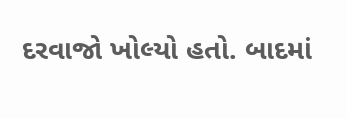દરવાજો ખોલ્યો હતો. બાદમાં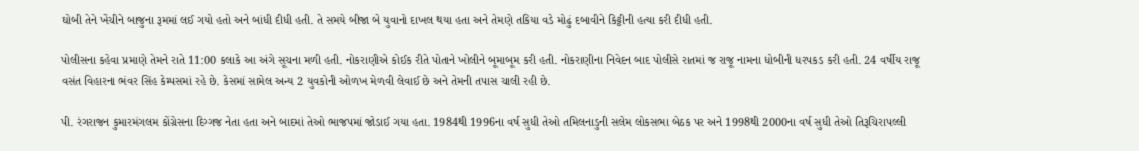ઘોબી તેને ખેંચીને બાજુના રૂમમાં લઈ ગયો હતો અને બાંધી દીધી હતી. તે સમયે બીજા બે યુવાનો દાખલ થયા હતા અને તેમણે તકિયા વડે મોઢું દબાવીને કિટ્ટીની હત્યા કરી દીધી હતી.

પોલીસના કહેવા પ્રમાણે તેમને રાતે 11:00 કલાકે આ અંગે સૂચના મળી હતી. નોકરાણીએ કોઈક રીતે પોતાને ખોલીને બૂમાબૂમ કરી હતી. નોકરાણીના નિવેદન બાદ પોલીસે રાતમાં જ રાજૂ નામના ધોબીની ધરપકડ કરી હતી. 24 વર્ષીય રાજૂ વસંત વિહારના ભંવર સિંહ કેમ્પસમાં રહે છે. કેસમાં સામેલ અન્ય 2 યુવકોની ઓળખ મેળવી લેવાઈ છે અને તેમની તપાસ ચાલી રહી છે.

પી. રંગરાજન કુમારમંગલમ કોંગ્રેસના દિગ્ગજ નેતા હતા અને બાદમાં તેઓ ભાજપમાં જોડાઈ ગયા હતા. 1984થી 1996ના વર્ષ સુધી તેઓ તમિલનાડુની સલેમ લોકસભા બેઠક પર અને 1998થી 2000ના વર્ષ સુધી તેઓ તિરૂચિરાપલ્લી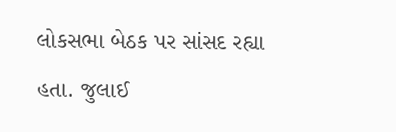લોકસભા બેઠક પર સાંસદ રહ્યા હતા. જુલાઈ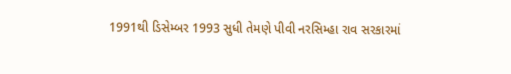1991થી ડિસેમ્બર 1993 સુધી તેમણે પીવી નરસિમ્હા રાવ સરકારમાં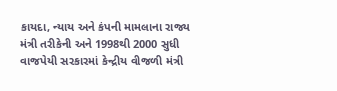કાયદા, ન્યાય અને કંપની મામલાના રાજ્ય મંત્રી તરીકેની અને 1998થી 2000 સુધી વાજપેયી સરકારમાં કેન્દ્રીય વીજળી મંત્રી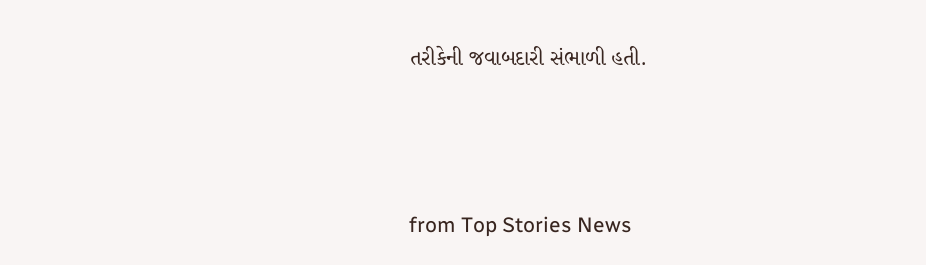તરીકેની જવાબદારી સંભાળી હતી.




from Top Stories News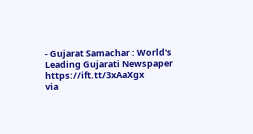- Gujarat Samachar : World's Leading Gujarati Newspaper https://ift.tt/3xAaXgx
via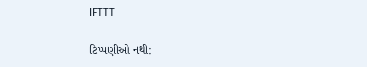IFTTT

ટિપ્પણીઓ નથી: